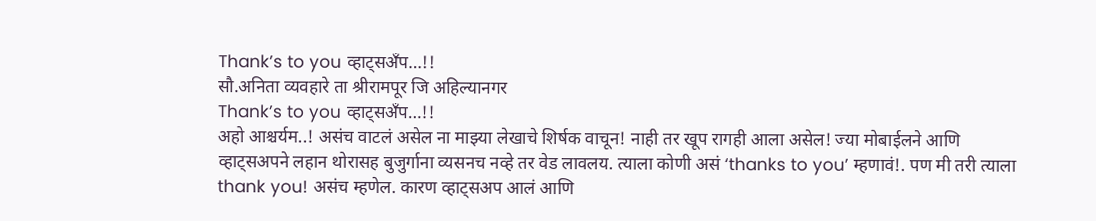Thank’s to you व्हाट्सअँप…!!
सौ.अनिता व्यवहारे ता श्रीरामपूर जि अहिल्यानगर
Thank’s to you व्हाट्सअँप…!!
अहो आश्चर्यम..! असंच वाटलं असेल ना माझ्या लेखाचे शिर्षक वाचून! नाही तर खूप रागही आला असेल! ज्या मोबाईलने आणि व्हाट्सअपने लहान थोरासह बुजुर्गाना व्यसनच नव्हे तर वेड लावलय. त्याला कोणी असं ‘thanks to you’ म्हणावं!. पण मी तरी त्याला thank you! असंच म्हणेल. कारण व्हाट्सअप आलं आणि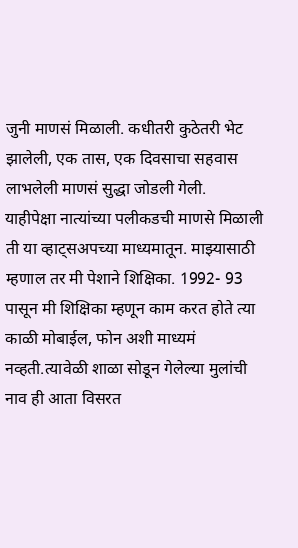जुनी माणसं मिळाली. कधीतरी कुठेतरी भेट झालेली, एक तास, एक दिवसाचा सहवास लाभलेली माणसं सुद्धा जोडली गेली.
याहीपेक्षा नात्यांच्या पलीकडची माणसे मिळाली ती या व्हाट्सअपच्या माध्यमातून. माझ्यासाठी म्हणाल तर मी पेशाने शिक्षिका. 1992- 93 पासून मी शिक्षिका म्हणून काम करत होते त्या काळी मोबाईल, फोन अशी माध्यमं नव्हती.त्यावेळी शाळा सोडून गेलेल्या मुलांची नाव ही आता विसरत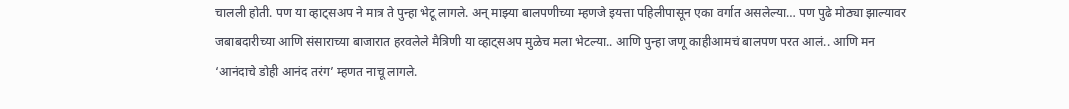चालली होती. पण या व्हाट्सअप ने मात्र ते पुन्हा भेटू लागले. अन् माझ्या बालपणीच्या म्हणजे इयत्ता पहिलीपासून एका वर्गात असलेल्या… पण पुढे मोठ्या झाल्यावर जबाबदारीच्या आणि संसाराच्या बाजारात हरवलेले मैत्रिणी या व्हाट्सअप मुळेच मला भेटल्या.. आणि पुन्हा जणू काहीआमचं बालपण परत आलं.. आणि मन ‘आनंदाचे डोही आनंद तरंग’ म्हणत नाचू लागले.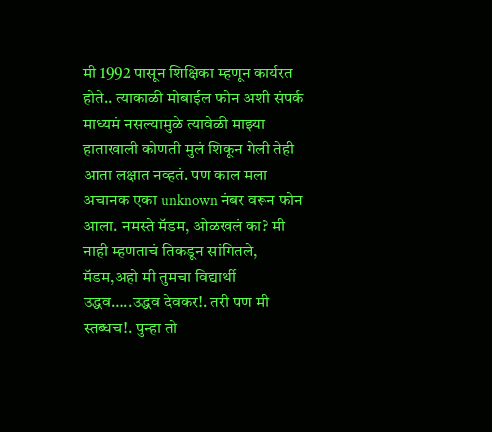मी 1992 पासून शिक्षिका म्हणून कार्यरत होते.. त्याकाळी मोबाईल फोन अशी संपर्क माध्यमं नसल्यामुळे त्यावेळी माझ्या हाताखाली कोणती मुलं शिकून गेली तेही आता लक्षात नव्हतं. पण काल मला अचानक एका unknown नंबर वरून फोन आला. नमस्ते मॅडम, ओळखलं का? मी नाही म्हणताचं तिकडून सांगितले, मॅडम,अहो मी तुमचा विद्यार्थी उद्धव…..उद्धव देवकर!. तरी पण मी स्तब्धच!. पुन्हा तो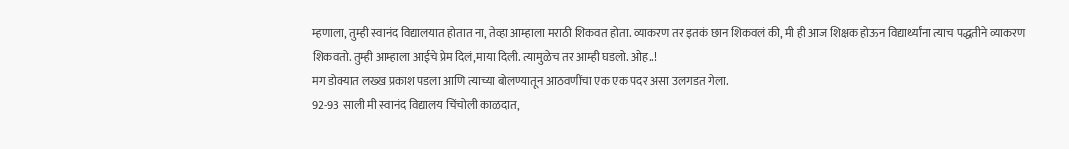म्हणाला, तुम्ही स्वानंद विद्यालयात होतात ना, तेव्हा आम्हाला मराठी शिकवत होता. व्याकरण तर इतकं छान शिकवलं की, मी ही आज शिक्षक होऊन विद्यार्थ्यांना त्याच पद्धतीने व्याकरण शिकवतो. तुम्ही आम्हाला आईचे प्रेम दिलं,माया दिली. त्यामुळेच तर आम्ही घडलो. ओह..!
मग डोक्यात लख्ख प्रकाश पडला आणि त्याच्या बोलण्यातून आठवणींचा एक एक पदर असा उलगडत गेला.
92-93 साली मी स्वानंद विद्यालय चिंचोली काळदात,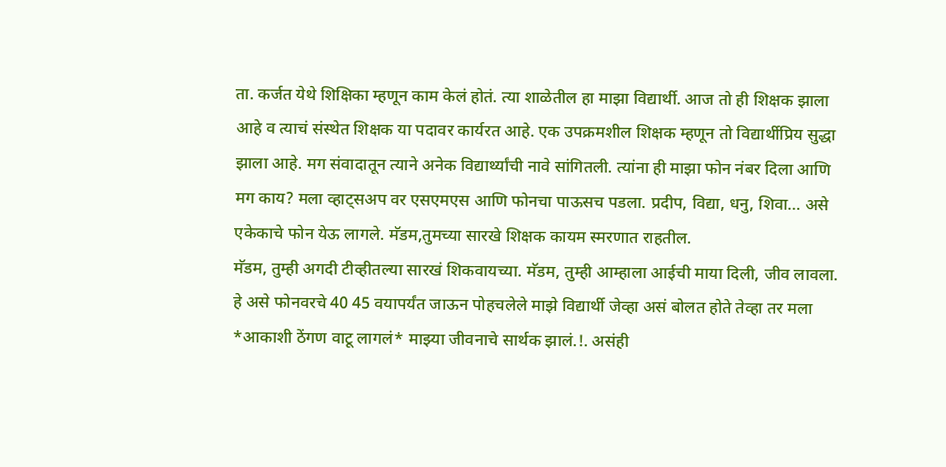ता. कर्जत येथे शिक्षिका म्हणून काम केलं होतं. त्या शाळेतील हा माझा विद्यार्थी. आज तो ही शिक्षक झाला आहे व त्याचं संस्थेत शिक्षक या पदावर कार्यरत आहे. एक उपक्रमशील शिक्षक म्हणून तो विद्यार्थीप्रिय सुद्धा झाला आहे. मग संवादातून त्याने अनेक विद्यार्थ्यांची नावे सांगितली. त्यांना ही माझा फोन नंबर दिला आणि मग काय? मला व्हाट्सअप वर एसएमएस आणि फोनचा पाऊसच पडला. प्रदीप, विद्या, धनु, शिवा… असे एकेकाचे फोन येऊ लागले. मॅडम,तुमच्या सारखे शिक्षक कायम स्मरणात राहतील.
मॅडम, तुम्ही अगदी टीव्हीतल्या सारखं शिकवायच्या. मॅडम, तुम्ही आम्हाला आईची माया दिली, जीव लावला. हे असे फोनवरचे 40 45 वयापर्यंत जाऊन पोहचलेले माझे विद्यार्थी जेव्हा असं बोलत होते तेव्हा तर मला *आकाशी ठेंगण वाटू लागलं* माझ्या जीवनाचे सार्थक झालं.!. असंही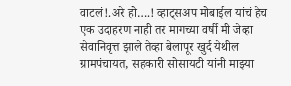वाटलं!.अरे हो….! व्हाट्सअप मोबाईल यांचं हेच एक उदाहरण नाही तर मागच्या वर्षी मी जेव्हा सेवानिवृत्त झाले तेव्हा बेलापूर खुर्द येथील ग्रामपंचायत, सहकारी सोसायटी यांनी माझ्या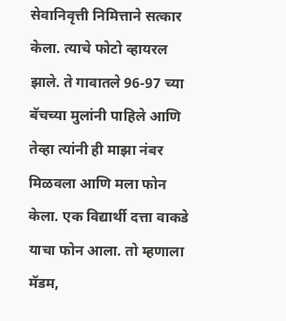सेवानिवृत्ती निमित्ताने सत्कार केला. त्याचे फोटो व्हायरल झाले. ते गावातले 96-97 च्या बॅचच्या मुलांनी पाहिले आणि तेव्हा त्यांनी ही माझा नंबर मिळवला आणि मला फोन केला. एक विद्यार्थी दत्ता वाकडे याचा फोन आला. तो म्हणाला मॅडम,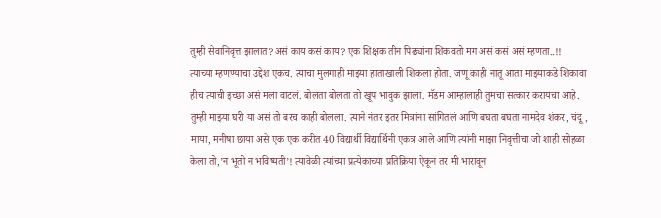तुम्ही सेवानिवृत्त झालात?असं काय कसं काय? एक शिक्षक तीन पिढ्यांना शिकवतो मग असं कसं असं म्हणता..!!
त्याच्या म्हणण्याचा उद्देश एकच. त्याचा मुलगाही माझ्या हाताखाली शिकला होता. जणू काही नातू आता माझ्याकडे शिकावा हीच त्याची इच्छा असं मला वाटलं. बोलता बोलता तो खूप भावुक झाला. मॅडम आम्हालाही तुमचा सत्कार करायचा आहे. तुम्ही माझ्या घरी या असं तो बरच काही बोलला. त्याने नंतर इतर मित्रांना सांगितलं आणि बघता बघता नामदेव शंकर, चंदू, माया, मनीषा छाया असे एक एक करीत 40 विद्यार्थी विद्यार्थिनी एकत्र आले आणि त्यांनी माझा निवृत्तीचा जो शाही सोहळा केला तो,’न भूतो न भविष्यती’! त्यावेळी त्यांच्या प्रत्येकाच्या प्रतिक्रिया ऐकून तर मी भारावून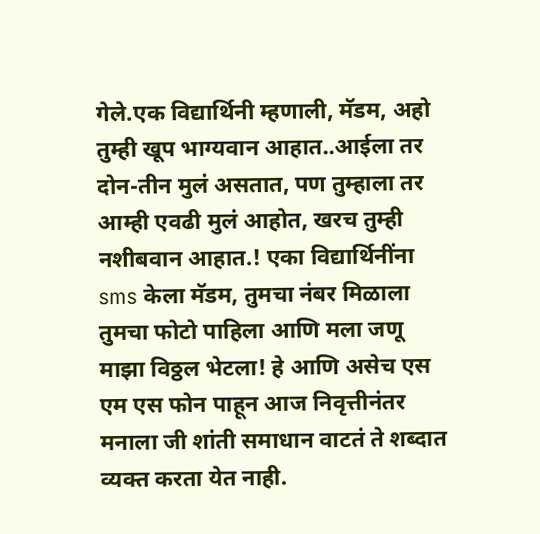गेले.एक विद्यार्थिनी म्हणाली, मॅडम, अहो तुम्ही खूप भाग्यवान आहात..आईला तर दोन-तीन मुलं असतात, पण तुम्हाला तर आम्ही एवढी मुलं आहोत, खरच तुम्ही नशीबवान आहात.! एका विद्यार्थिनींना sms केला मॅडम, तुमचा नंबर मिळाला तुमचा फोटो पाहिला आणि मला जणू माझा विठ्ठल भेटला! हे आणि असेच एस एम एस फोन पाहून आज निवृत्तीनंतर मनाला जी शांती समाधान वाटतं ते शब्दात व्यक्त करता येत नाही.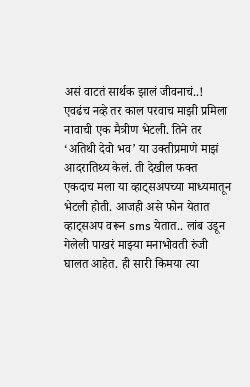असं वाटतं सार्थक झालं जीवनाचं..!
एवढंच नव्हे तर काल परवाच माझी प्रमिला नावाची एक मैत्रीण भेटली. तिने तर ‘अतिथी देवो भव’ या उक्तीप्रमाणे माझं आदरातिथ्य केलं. ती देखील फक्त एकदाच मला या व्हाट्सअपच्या माध्यमातून भेटली होती. आजही असे फोन येतात व्हाट्सअप वरून sms येतात.. लांब उडून गेलेली पाखरं माझ्या मनाभोवती रुंजी घालत आहेत. ही सारी किमया त्या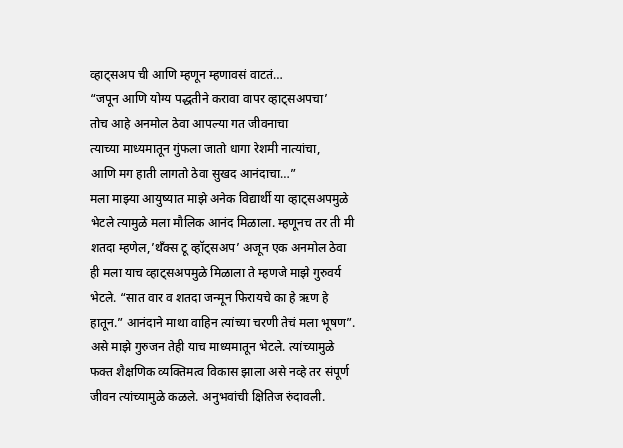व्हाट्सअप ची आणि म्हणून म्हणावसं वाटतं…
“जपून आणि योग्य पद्धतीने करावा वापर व्हाट्सअपचा’
तोच आहे अनमोल ठेवा आपल्या गत जीवनाचा
त्याच्या माध्यमातून गुंफला जातो धागा रेशमी नात्यांचा,
आणि मग हाती लागतो ठेवा सुखद आनंदाचा…”
मला माझ्या आयुष्यात माझे अनेक विद्यार्थी या व्हाट्सअपमुळे भेटले त्यामुळे मला मौलिक आनंद मिळाला. म्हणूनच तर ती मी शतदा म्हणेल,’थँक्स टू व्हॉट्सअप’ अजून एक अनमोल ठेवा ही मला याच व्हाट्सअपमुळे मिळाला ते म्हणजे माझे गुरुवर्य भेटले. “सात वार व शतदा जन्मून फिरायचे का हे ऋण हे हातून.” आनंदाने माथा वाहिन त्यांच्या चरणी तेचं मला भूषण”. असे माझे गुरुजन तेही याच माध्यमातून भेटले. त्यांच्यामुळे फक्त शैक्षणिक व्यक्तिमत्व विकास झाला असे नव्हे तर संपूर्ण जीवन त्यांच्यामुळे कळले. अनुभवांची क्षितिज रुंदावली.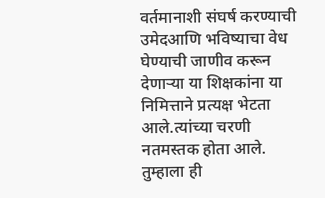वर्तमानाशी संघर्ष करण्याची उमेदआणि भविष्याचा वेध घेण्याची जाणीव करून देणाऱ्या या शिक्षकांना या निमित्ताने प्रत्यक्ष भेटता आले.त्यांच्या चरणी नतमस्तक होता आले. तुम्हाला ही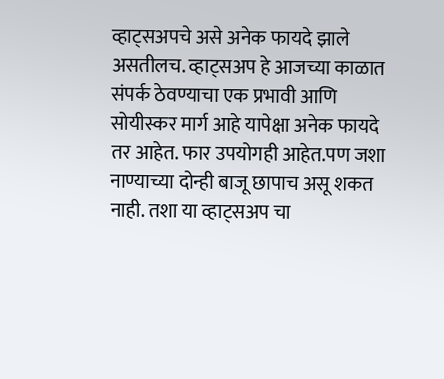व्हाट्सअपचे असे अनेक फायदे झाले असतीलच. व्हाट्सअप हे आजच्या काळात संपर्क ठेवण्याचा एक प्रभावी आणि सोयीस्कर मार्ग आहे यापेक्षा अनेक फायदे तर आहेत. फार उपयोगही आहेत.पण जशा नाण्याच्या दोन्ही बाजू छापाच असू शकत नाही. तशा या व्हाट्सअप चा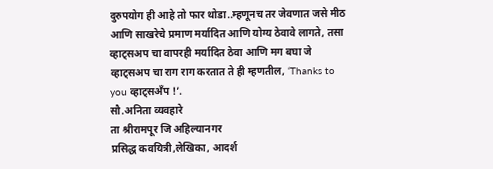दुरुपयोग ही आहे तो फार थोडा..म्हणूनच तर जेवणात जसे मीठ आणि साखरेचे प्रमाण मर्यादित आणि योग्य ठेवावे लागते, तसा व्हाट्सअप चा वापरही मर्यादित ठेवा आणि मग बघा जे व्हाट्सअप चा राग राग करतात ते ही म्हणतील, ‘Thanks to you व्हाट्सअँप !’.
सौ.अनिता व्यवहारे
ता श्रीरामपूर जि अहिल्यानगर
प्रसिद्ध कवयित्री,लेखिका, आदर्श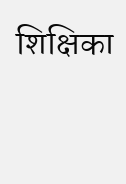शिक्षिका